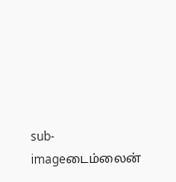sub-imageடைம்லைன்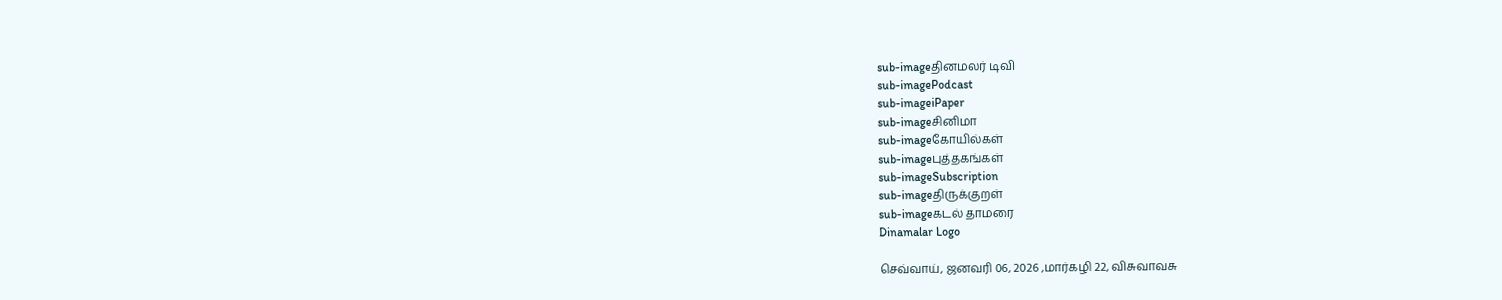sub-imageதினமலர் டிவி
sub-imagePodcast
sub-imageiPaper
sub-imageசினிமா
sub-imageகோயில்கள்
sub-imageபுத்தகங்கள்
sub-imageSubscription
sub-imageதிருக்குறள்
sub-imageகடல் தாமரை
Dinamalar Logo

செவ்வாய், ஜனவரி 06, 2026 ,மார்கழி 22, விசுவாவசு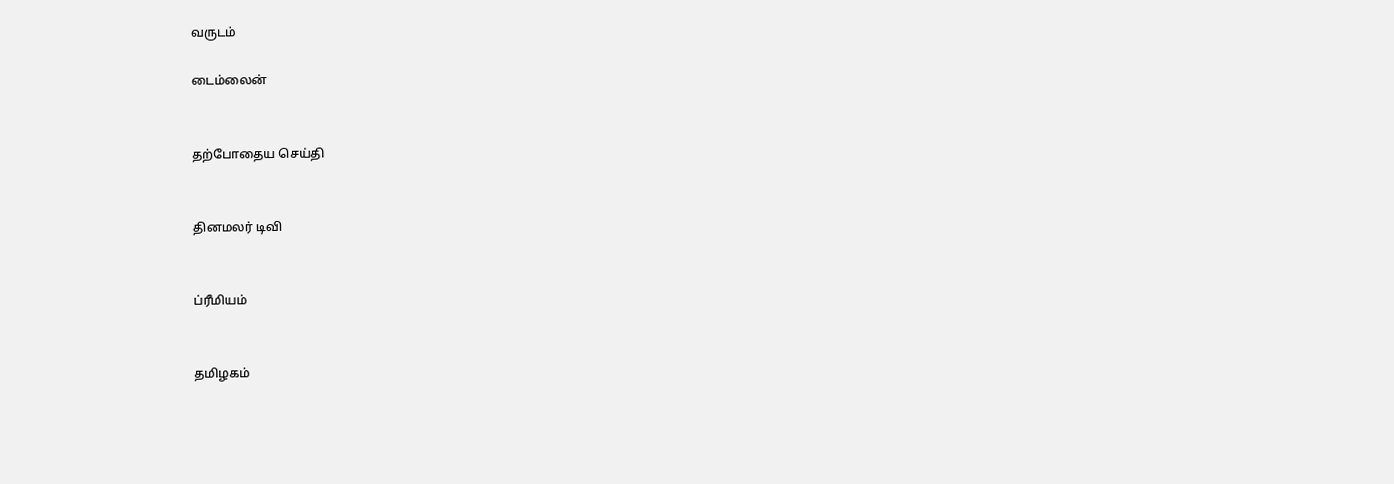வருடம்

டைம்லைன்


தற்போதைய செய்தி


தினமலர் டிவி


ப்ரீமியம்


தமிழகம்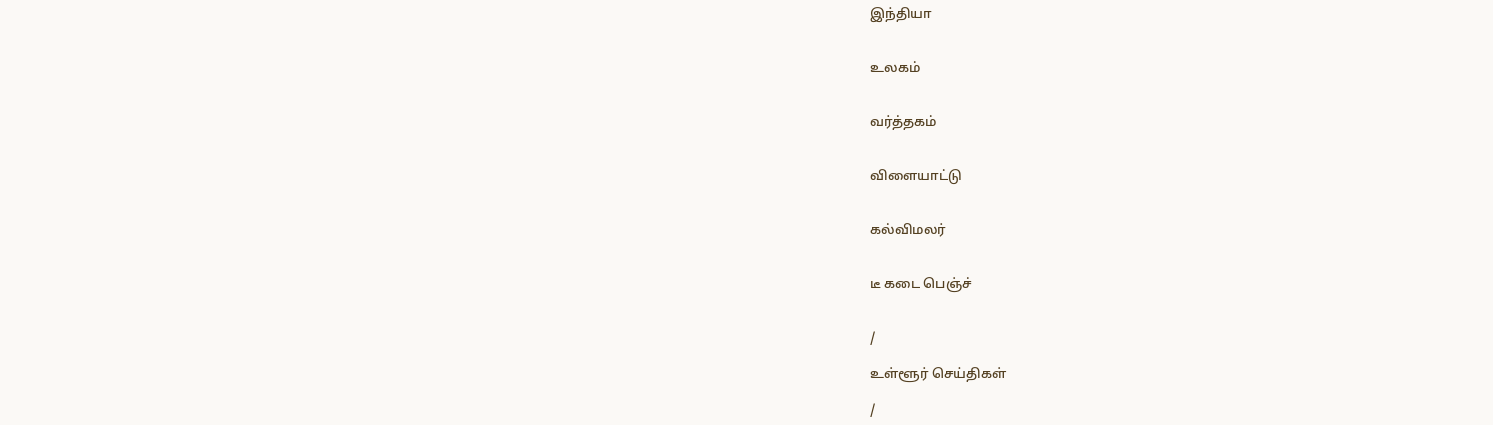இந்தியா


உலகம்


வர்த்தகம்


விளையாட்டு


கல்விமலர்


டீ கடை பெஞ்ச்


/

உள்ளூர் செய்திகள்

/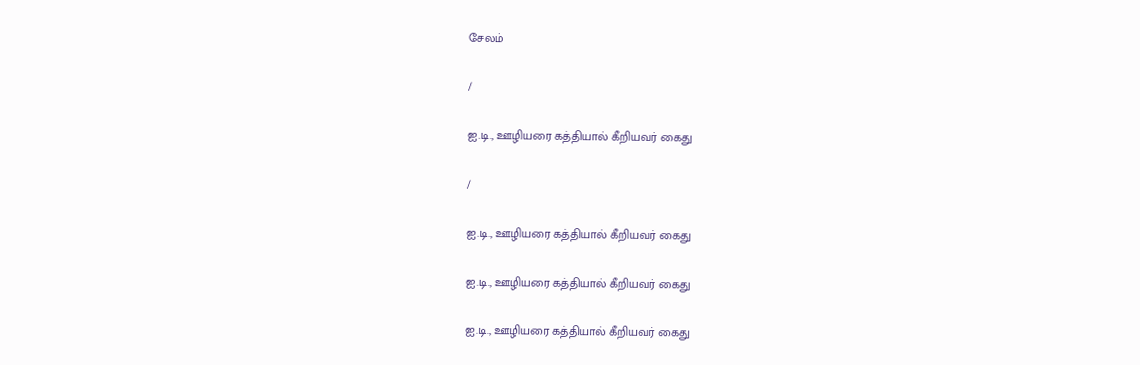சேலம்

/

ஐ.டி., ஊழியரை கத்தியால் கீறியவர் கைது

/

ஐ.டி., ஊழியரை கத்தியால் கீறியவர் கைது

ஐ.டி., ஊழியரை கத்தியால் கீறியவர் கைது

ஐ.டி., ஊழியரை கத்தியால் கீறியவர் கைது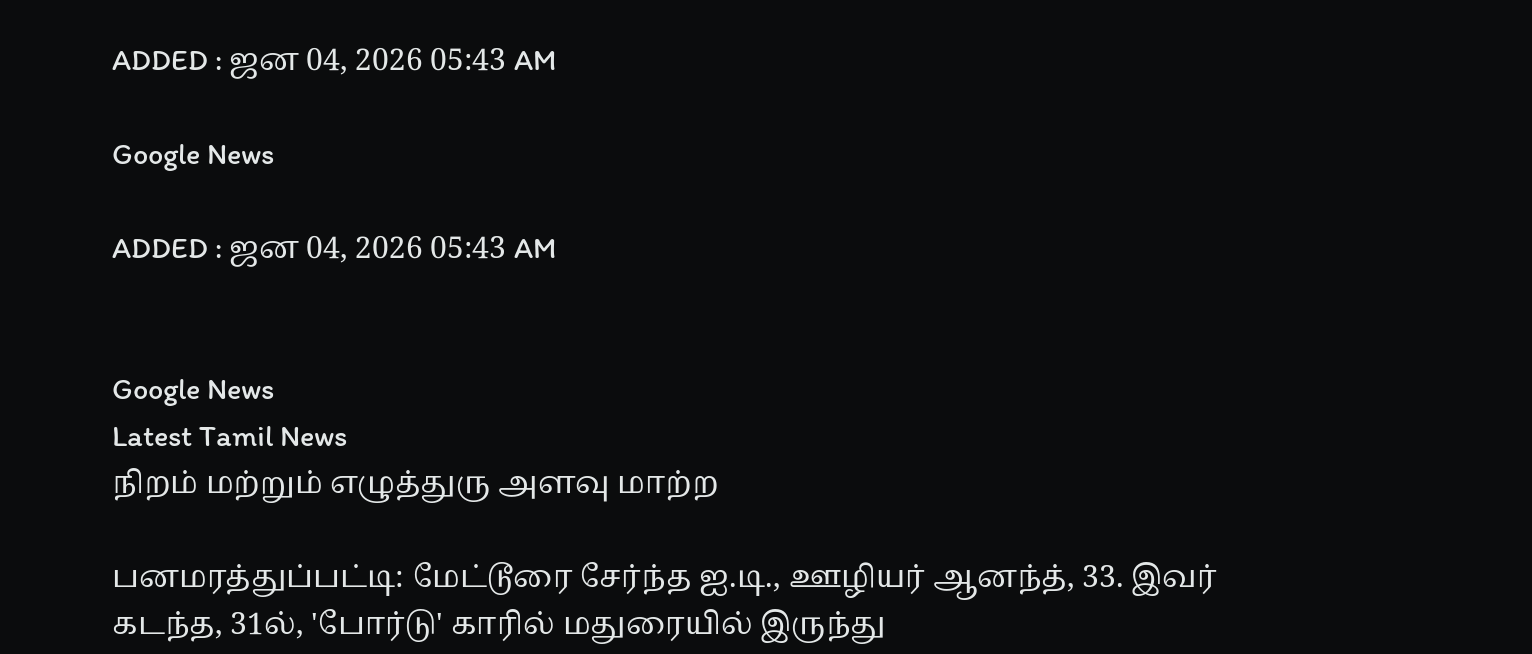ADDED : ஜன 04, 2026 05:43 AM

Google News

ADDED : ஜன 04, 2026 05:43 AM


Google News
Latest Tamil News
நிறம் மற்றும் எழுத்துரு அளவு மாற்ற

பனமரத்துப்பட்டி: மேட்டூரை சேர்ந்த ஐ.டி., ஊழியர் ஆனந்த், 33. இவர் கடந்த, 31ல், 'போர்டு' காரில் மதுரையில் இருந்து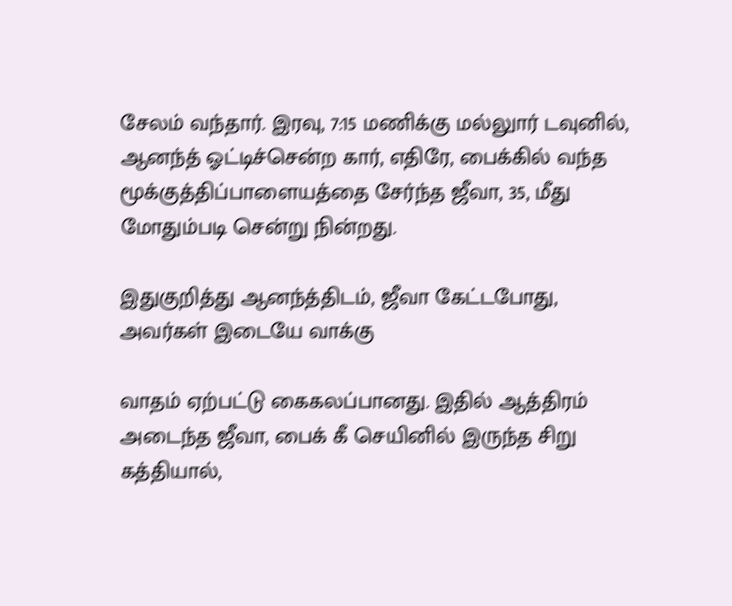சேலம் வந்தார். இரவு, 7:15 மணிக்கு மல்லுார் டவுனில், ஆனந்த் ஓட்டிச்சென்ற கார், எதிரே, பைக்கில் வந்த மூக்குத்திப்பாளையத்தை சேர்ந்த ஜீவா, 35, மீது மோதும்படி சென்று நின்றது.

இதுகுறித்து ஆனந்த்திடம், ஜீவா கேட்டபோது, அவர்கள் இடையே வாக்கு

வாதம் ஏற்பட்டு கைகலப்பானது. இதில் ஆத்திரம் அடைந்த ஜீவா, பைக் கீ செயினில் இருந்த சிறு கத்தியால்,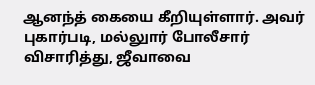ஆனந்த் கையை கீறியுள்ளார். அவர் புகார்படி, மல்லுார் போலீசார் விசாரித்து, ஜீவாவை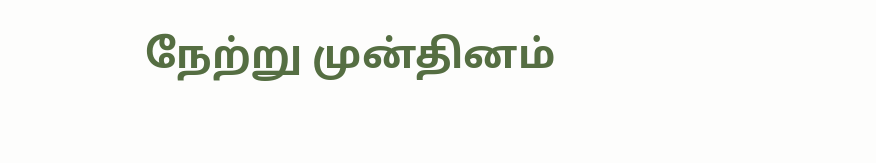நேற்று முன்தினம்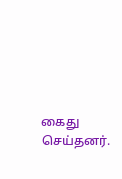கைது செய்தனர்.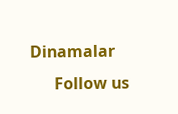Dinamalar
      Follow us